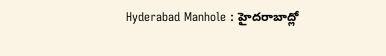Hyderabad Manhole : హైదరాబాద్లో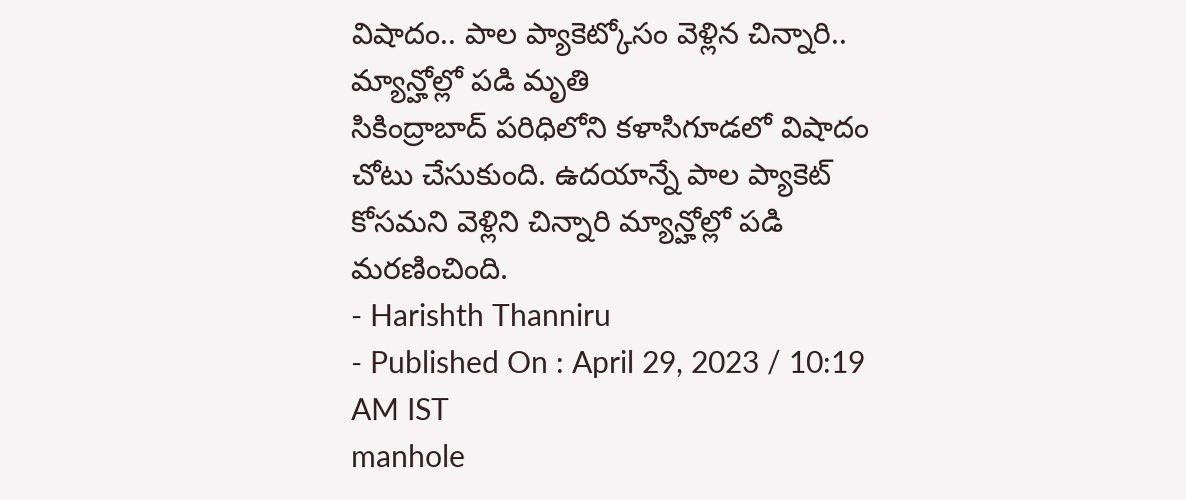విషాదం.. పాల ప్యాకెట్కోసం వెళ్లిన చిన్నారి.. మ్యాన్హోల్లో పడి మృతి
సికింద్రాబాద్ పరిధిలోని కళాసిగూడలో విషాదం చోటు చేసుకుంది. ఉదయాన్నే పాల ప్యాకెట్ కోసమని వెళ్లిని చిన్నారి మ్యాన్హోల్లో పడి మరణించింది.
- Harishth Thanniru
- Published On : April 29, 2023 / 10:19 AM IST
manhole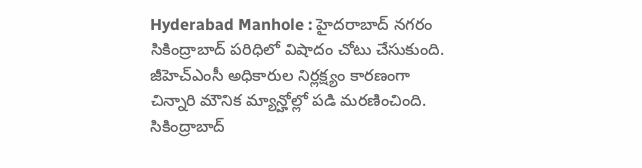Hyderabad Manhole : హైదరాబాద్ నగరం సికింద్రాబాద్ పరిధిలో విషాదం చోటు చేసుకుంది. జీహెచ్ఎంసీ అధికారుల నిర్లక్ష్యం కారణంగా చిన్నారి మౌనిక మ్యాన్హోల్లో పడి మరణించింది. సికింద్రాబాద్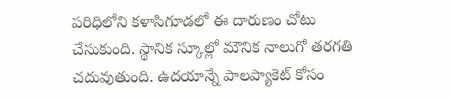పరిధిలోని కళాసిగూడలో ఈ దారుణం చోటు చేసుకుంది. స్థానిక స్కూల్లో మౌనిక నాలుగో తరగతి చదువుతుంది. ఉదయాన్నే పాలప్యాకెట్ కోసం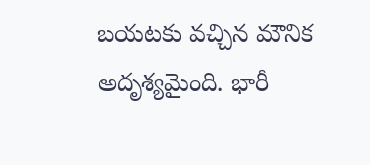బయటకు వచ్చిన మౌనిక అదృశ్యమైంది. భారీ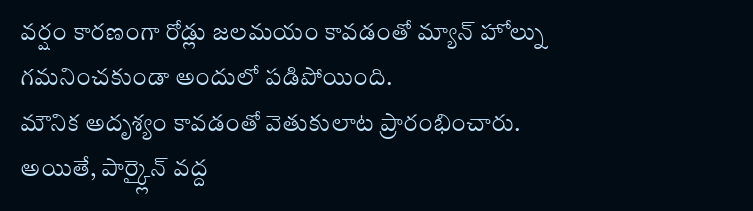వర్షం కారణంగా రోడ్లు జలమయం కావడంతో మ్యాన్ హోల్ను గమనించకుండా అందులో పడిపోయింది.
మౌనిక అదృశ్యం కావడంతో వెతుకులాట ప్రారంభించారు. అయితే, పార్క్లైన్ వద్ద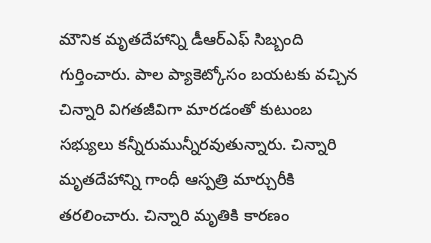మౌనిక మృతదేహాన్ని డీఆర్ఎఫ్ సిబ్బంది గుర్తించారు. పాల ప్యాకెట్కోసం బయటకు వచ్చిన చిన్నారి విగతజీవిగా మారడంతో కుటుంబ సభ్యులు కన్నీరుమున్నీరవుతున్నారు. చిన్నారి మృతదేహాన్ని గాంధీ ఆస్పత్రి మార్చురీకి తరలించారు. చిన్నారి మృతికి కారణం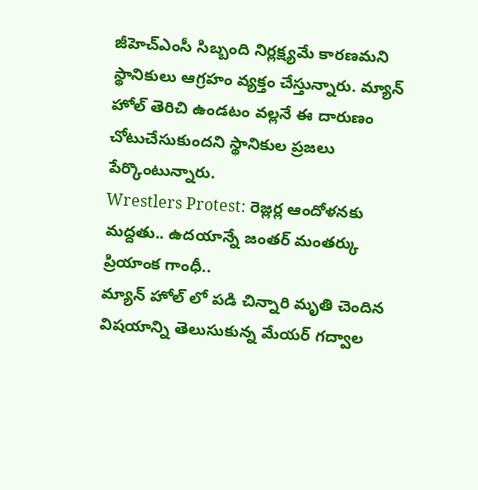జీహెచ్ఎంసీ సిబ్బంది నిర్లక్ష్యమే కారణమని స్థానికులు ఆగ్రహం వ్యక్తం చేస్తున్నారు. మ్యాన్ హోల్ తెరిచి ఉండటం వల్లనే ఈ దారుణం చోటుచేసుకుందని స్థానికుల ప్రజలు పేర్కొంటున్నారు.
Wrestlers Protest: రెజ్లర్ల ఆందోళనకు మద్దతు.. ఉదయాన్నే జంతర్ మంతర్కు ప్రియాంక గాంధీ..
మ్యాన్ హోల్ లో పడి చిన్నారి మృతి చెందిన విషయాన్ని తెలుసుకున్న మేయర్ గద్వాల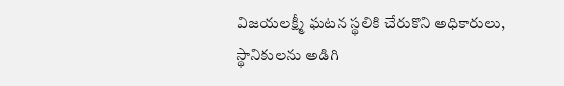విజయలక్ష్మీ ఘటన స్థలికి చేరుకొని అధికారులు, స్థానికులను అడిగి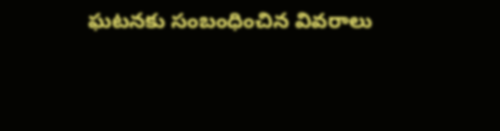ఘటనకు సంబంధించిన వివరాలు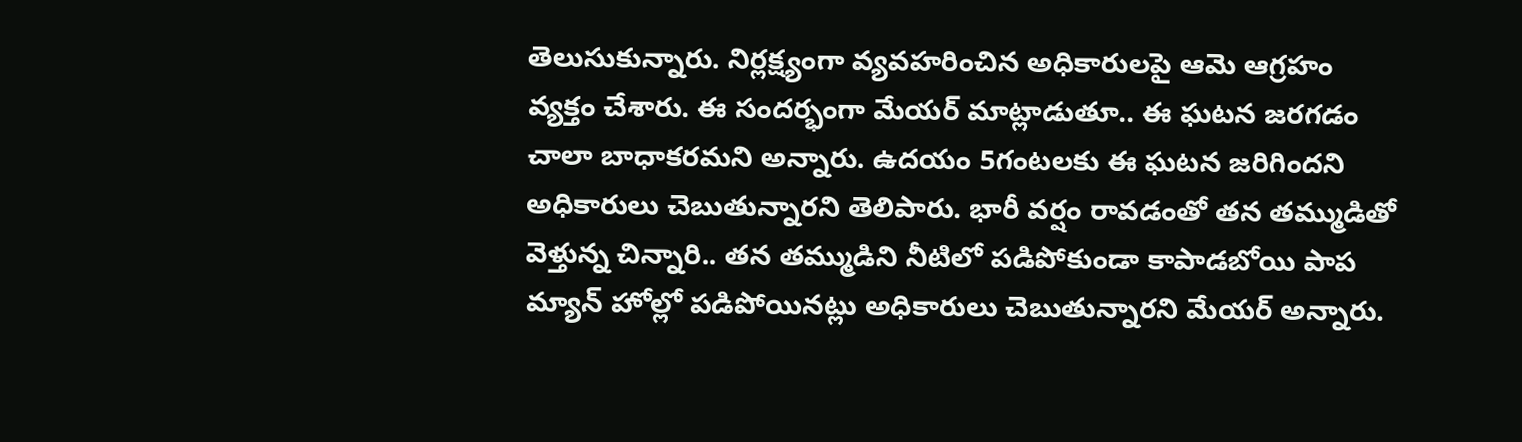తెలుసుకున్నారు. నిర్లక్ష్యంగా వ్యవహరించిన అధికారులపై ఆమె ఆగ్రహం వ్యక్తం చేశారు. ఈ సందర్భంగా మేయర్ మాట్లాడుతూ.. ఈ ఘటన జరగడం చాలా బాధాకరమని అన్నారు. ఉదయం 5గంటలకు ఈ ఘటన జరిగిందని అధికారులు చెబుతున్నారని తెలిపారు. భారీ వర్షం రావడంతో తన తమ్ముడితో వెళ్తున్న చిన్నారి.. తన తమ్ముడిని నీటిలో పడిపోకుండా కాపాడబోయి పాప మ్యాన్ హోల్లో పడిపోయినట్లు అధికారులు చెబుతున్నారని మేయర్ అన్నారు.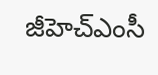జీహెచ్ఎంసీ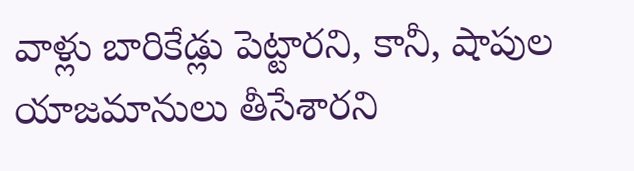వాళ్లు బారికేడ్లు పెట్టారని, కానీ, షాపుల యాజమానులు తీసేశారని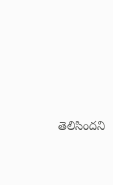తెలిసిందని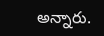అన్నారు.